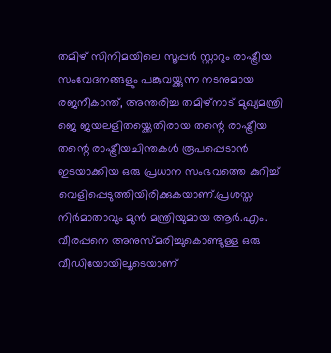തമിഴ് സിനിമയിലെ സൂപ്പര്‍ സ്റ്റാറും രാഷ്ട്രീയ സംവേദനങ്ങളും പങ്കുവയ്ക്കുന്ന നടനുമായ രജനീകാന്ത്, അന്തരിച്ച തമിഴ്നാട് മുഖ്യമന്ത്രി ജെ ജയലളിതയ്ക്കെതിരായ തന്റെ രാഷ്ട്രീയ തന്റെ രാഷ്ട്രീയചിന്തകള്‍ രൂപപ്പെടാന്‍ ഇടയാക്കിയ ഒരു പ്രധാന സംഭവത്തെ കുറിച്ച്‌ വെളിപ്പെടുത്തിയിരിക്കുകയാണ്.പ്രശസ്ത നിര്‍മാതാവും മുന്‍ മന്ത്രിയുമായ ആര്‍.എം. വീരപ്പനെ അനുസ്മരിച്ചുകൊണ്ടുള്ള ഒരു വീഡിയോയിലൂടെയാണ്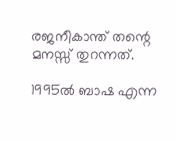രജനീകാന്ത് തന്റെ മനസ്സ് തുറന്നത്.

1995ല്‍ ബാഷ എന്ന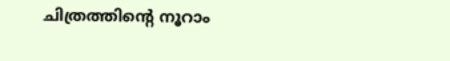ചിത്രത്തിന്റെ നൂറാം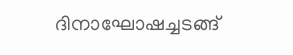ദിനാഘോഷച്ചടങ്ങ്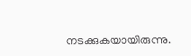നടക്കുകയായിരുന്നു.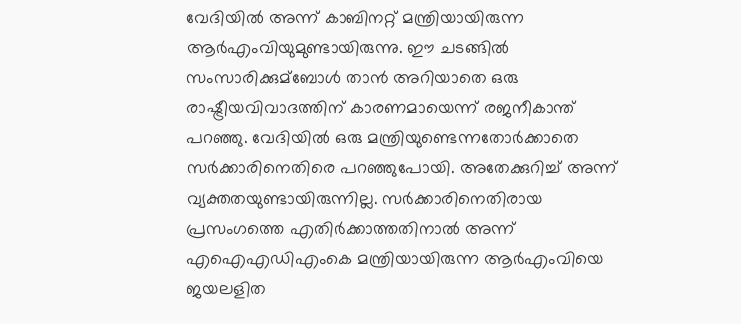വേദിയില്‍ അന്ന് കാബിനറ്റ് മന്ത്രിയായിരുന്ന ആര്‍എംവിയുമുണ്ടായിരുന്നു. ഈ ചടങ്ങില്‍ സംസാരിക്കുമ്ബോള്‍ താന്‍ അറിയാതെ ഒരു രാഷ്ട്രീയവിവാദത്തിന് കാരണമായെന്ന് രജനീകാന്ത് പറഞ്ഞു. വേദിയില്‍ ഒരു മന്ത്രിയുണ്ടെന്നതോര്‍ക്കാതെ സര്‍ക്കാരിനെതിരെ പറഞ്ഞുപോയി. അതേക്കുറിച്ച്‌ അന്ന് വ്യക്തതയുണ്ടായിരുന്നില്ല. സര്‍ക്കാരിനെതിരായ പ്രസംഗത്തെ എതിര്‍ക്കാത്തതിനാല്‍ അന്ന് എഐഎഡിഎംകെ മന്ത്രിയായിരുന്ന ആര്‍എംവിയെ ജയലളിത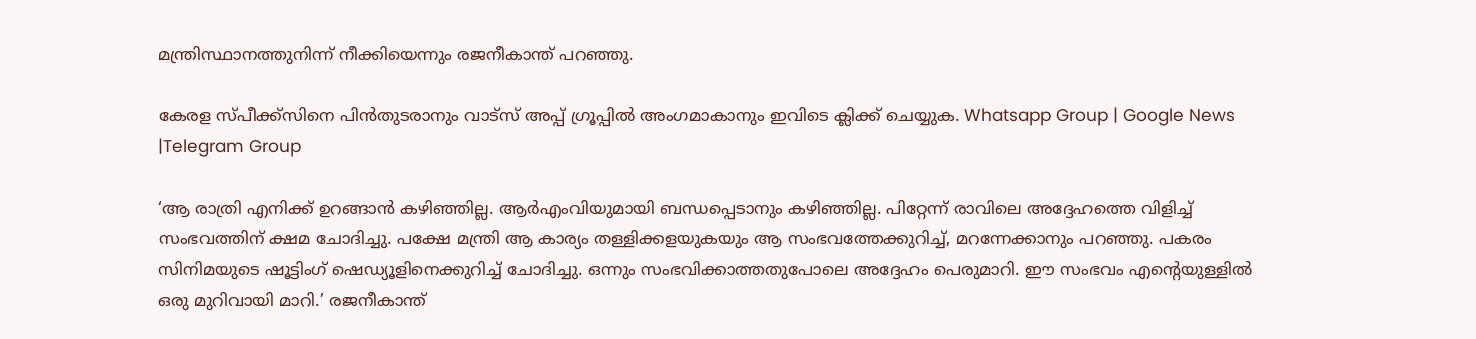മന്ത്രിസ്ഥാനത്തുനിന്ന് നീക്കിയെന്നും രജനീകാന്ത് പറഞ്ഞു.

കേരള സ്പീക്ക്സിനെ പിൻതുടരാനും വാട്സ് അപ്പ് ഗ്രൂപ്പിൽ അംഗമാകാനും ഇവിടെ ക്ലിക്ക് ചെയ്യുക. Whatsapp Group | Google News |Telegram Group

‘ആ രാത്രി എനിക്ക് ഉറങ്ങാന്‍ കഴിഞ്ഞില്ല. ആര്‍എംവിയുമായി ബന്ധപ്പെടാനും കഴിഞ്ഞില്ല. പിറ്റേന്ന് രാവിലെ അദ്ദേഹത്തെ വിളിച്ച്‌ സംഭവത്തിന് ക്ഷമ ചോദിച്ചു. പക്ഷേ മന്ത്രി ആ കാര്യം തള്ളിക്കളയുകയും ആ സംഭവത്തേക്കുറിച്ച്‌, മറന്നേക്കാനും പറഞ്ഞു. പകരം സിനിമയുടെ ഷൂട്ടിംഗ് ഷെഡ്യൂളിനെക്കുറിച്ച്‌ ചോദിച്ചു. ഒന്നും സംഭവിക്കാത്തതുപോലെ അദ്ദേഹം പെരുമാറി. ഈ സംഭവം എന്റെയുള്ളില്‍ ഒരു മുറിവായി മാറി.’ രജനീകാന്ത്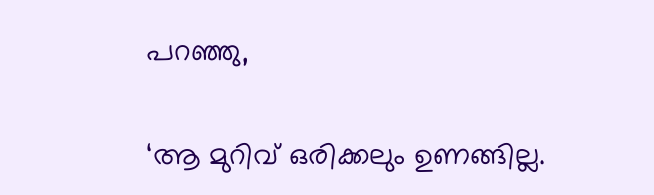പറഞ്ഞു,

‘ആ മുറിവ് ഒരിക്കലും ഉണങ്ങില്ല.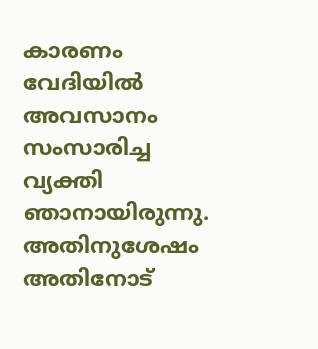കാരണം വേദിയില്‍ അവസാനം സംസാരിച്ച വ്യക്തി ഞാനായിരുന്നു. അതിനുശേഷം അതിനോട്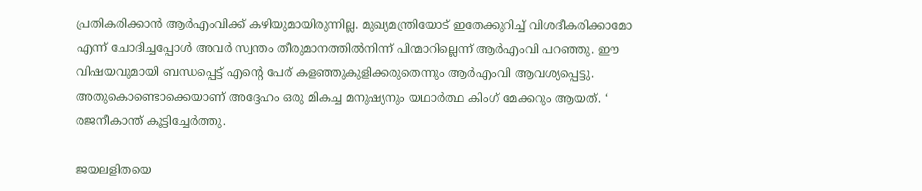പ്രതികരിക്കാന്‍ ആര്‍എംവിക്ക് കഴിയുമായിരുന്നില്ല. മുഖ്യമന്ത്രിയോട് ഇതേക്കുറിച്ച്‌ വിശദീകരിക്കാമോ എന്ന് ചോദിച്ചപ്പോള്‍ അവര്‍ സ്വന്തം തീരുമാനത്തില്‍നിന്ന് പിന്മാറില്ലെന്ന് ആര്‍എംവി പറഞ്ഞു. ഈ വിഷയവുമായി ബന്ധപ്പെട്ട് എന്റെ പേര് കളഞ്ഞുകുളിക്കരുതെന്നും ആര്‍എംവി ആവശ്യപ്പെട്ടു. അതുകൊണ്ടൊക്കെയാണ് അദ്ദേഹം ഒരു മികച്ച മനുഷ്യനും യഥാര്‍ത്ഥ കിംഗ് മേക്കറും ആയത്. ‘ രജനീകാന്ത് കൂട്ടിച്ചേര്‍ത്തു.

ജയലളിതയെ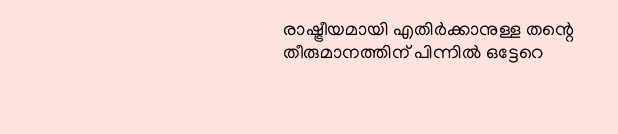രാഷ്ട്രീയമായി എതിര്‍ക്കാനുള്ള തന്റെ തീരുമാനത്തിന് പിന്നില്‍ ഒട്ടേറെ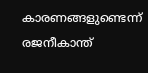കാരണങ്ങളുണ്ടെന്ന് രജനീകാന്ത്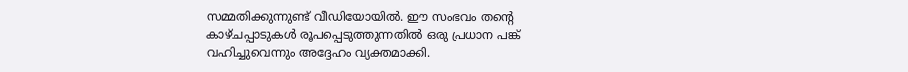സമ്മതിക്കുന്നുണ്ട് വീഡിയോയില്‍. ഈ സംഭവം തന്റെ കാഴ്ചപ്പാടുകള്‍ രൂപപ്പെടുത്തുന്നതില്‍ ഒരു പ്രധാന പങ്ക് വഹിച്ചുവെന്നും അദ്ദേഹം വ്യക്തമാക്കി.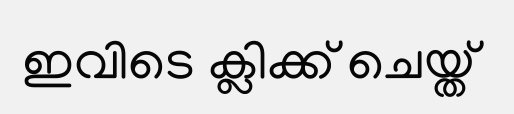ഇവിടെ ക്ലിക്ക് ചെയ്ത്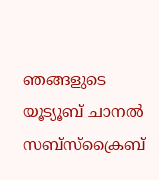ഞങ്ങളുടെ യൂട്യൂബ് ചാനൽ സബ്സ്ക്രൈബ്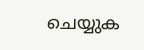ചെയ്യുക